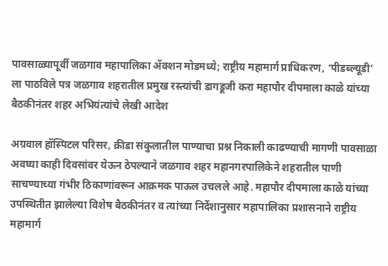पावसाळ्यापूर्वी जळगाव महापालिका ॲक्शन मोडमध्ये; राष्ट्रीय महामार्ग प्राधिकरण, ‘पीडब्ल्यूडी’ ला पाठविले पत्र जळगाव शहरातील प्रमुख रस्त्यांची डागडूजी करा महापौर दीपमाला काळे यांच्या बैठकीनंतर शहर अभियंत्यांचे लेखी आदेश

अग्रवाल हॉस्पिटल परिसर, क्रीडा संकुलातील पाण्याचा प्रश्न निकाली काढण्याची मागणी पावसाळा अवघ्या काही दिवसांवर येऊन ठेपल्याने जळगाव शहर महानगरपालिकेने शहरातील पाणी साचण्याच्या गंभीर ठिकाणांवरून आक्रमक पाऊल उचलले आहे. महापौर दीपमाला काळे यांच्या उपस्थितीत झालेल्या विशेष बैठकीनंतर व त्यांच्या निर्देशानुसार महापालिका प्रशासनाने राष्ट्रीय महामार्ग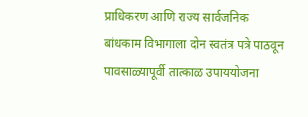प्राधिकरण आणि राज्य सार्वजनिक बांधकाम विभागाला दोन स्वतंत्र पत्रे पाठवून पावसाळ्यापूर्वी तात्काळ उपाययोजना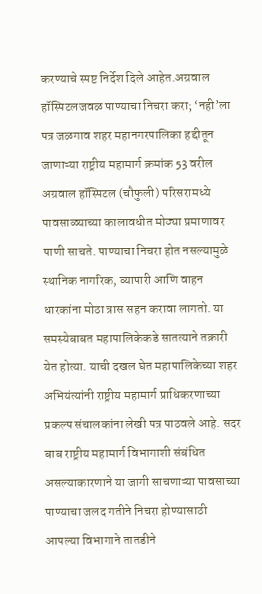करण्याचे स्पष्ट निर्देश दिले आहेत.अग्रवाल हॉस्पिटलजवळ पाण्याचा निचरा करा; ‘नही’ला पत्र जळगाव शहर महानगरपालिका हद्दीतून जाणाऱ्या राष्ट्रीय महामार्ग क्रमांक 53 वरील अग्रवाल हॉस्पिटल (चौफुली) परिसरामध्ये पावसाळ्याच्या कालावधीत मोठ्या प्रमाणावर पाणी साचते. पाण्याचा निचरा होत नसल्यामुळे स्थानिक नागरिक, व्यापारी आणि वाहन धारकांना मोठा त्रास सहन करावा लागतो. या समस्येबाबत महापालिकेकडे सातत्याने तक्रारी येत होत्या. याची दखल घेत महापालिकेच्या शहर अभियंत्यांनी राष्ट्रीय महामार्ग प्राधिकरणाच्या प्रकल्प संचालकांना लेखी पत्र पाठवले आहे. सदर बाब राष्ट्रीय महामार्ग विभागाशी संबंधित असल्याकारणाने या जागी साचणाऱ्या पावसाच्या पाण्याचा जलद गतीने निचरा होण्यासाठी आपल्या विभागाने तातडीने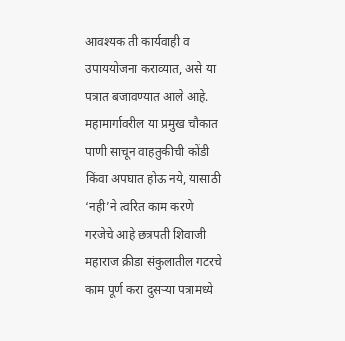आवश्यक ती कार्यवाही व उपाययोजना कराव्यात, असे या पत्रात बजावण्यात आले आहे. महामार्गावरील या प्रमुख चौकात पाणी साचून वाहतुकीची कोंडी किंवा अपघात होऊ नये, यासाठी ‘नही’ने त्वरित काम करणे गरजेचे आहे छत्रपती शिवाजी महाराज क्रीडा संकुलातील गटरचे काम पूर्ण करा दुसऱ्या पत्रामध्ये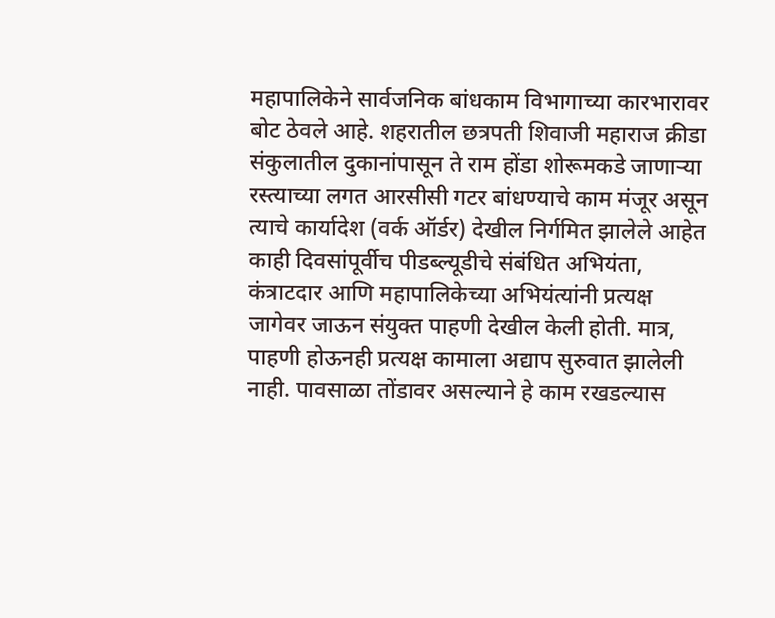महापालिकेने सार्वजनिक बांधकाम विभागाच्या कारभारावर बोट ठेवले आहे. शहरातील छत्रपती शिवाजी महाराज क्रीडा संकुलातील दुकानांपासून ते राम होंडा शोरूमकडे जाणाऱ्या रस्त्याच्या लगत आरसीसी गटर बांधण्याचे काम मंजूर असून त्याचे कार्यादेश (वर्क ऑर्डर) देखील निर्गमित झालेले आहेत काही दिवसांपूर्वीच पीडब्ल्यूडीचे संबंधित अभियंता, कंत्राटदार आणि महापालिकेच्या अभियंत्यांनी प्रत्यक्ष जागेवर जाऊन संयुक्त पाहणी देखील केली होती. मात्र, पाहणी होऊनही प्रत्यक्ष कामाला अद्याप सुरुवात झालेली नाही. पावसाळा तोंडावर असल्याने हे काम रखडल्यास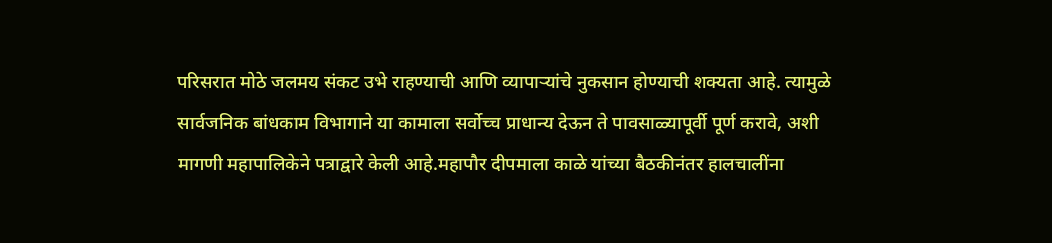परिसरात मोठे जलमय संकट उभे राहण्याची आणि व्यापाऱ्यांचे नुकसान होण्याची शक्यता आहे. त्यामुळे सार्वजनिक बांधकाम विभागाने या कामाला सर्वोच्च प्राधान्य देऊन ते पावसाळ्यापूर्वी पूर्ण करावे, अशी मागणी महापालिकेने पत्राद्वारे केली आहे.महापौर दीपमाला काळे यांच्या बैठकीनंतर हालचालींना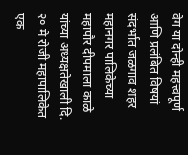वेग या दोन्ही महत्त्वपूर्ण आणि प्रलंबित विषयां संदर्भात जळगाव शहर महानगर पालिकेच्या महापौर दीपमाला काळे यांच्या अध्यक्षतेखाली दि. २० मे रोजी महापालिकेत एक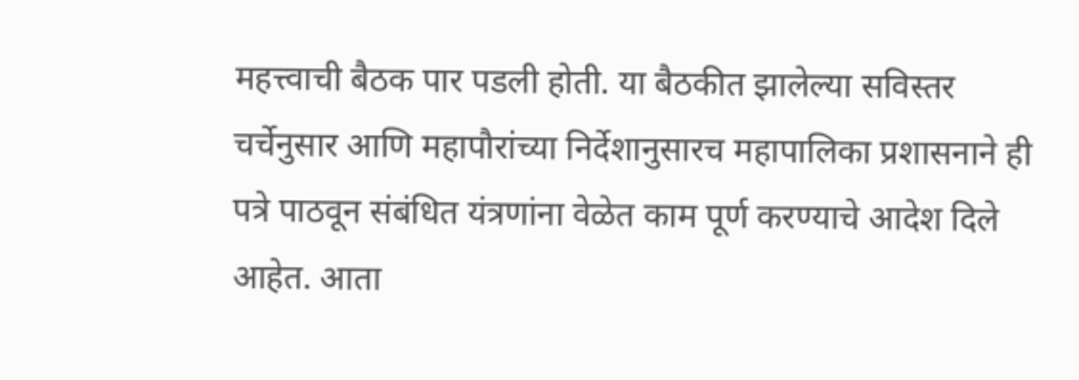महत्त्वाची बैठक पार पडली होती. या बैठकीत झालेल्या सविस्तर चर्चेनुसार आणि महापौरांच्या निर्देशानुसारच महापालिका प्रशासनाने ही पत्रे पाठवून संबंधित यंत्रणांना वेळेत काम पूर्ण करण्याचे आदेश दिले आहेत. आता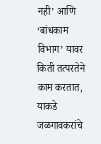नही’ आणि ‘बांधकाम विभाग’ यावर किती तत्परतेने काम करतात, याकडे जळगावकरांचे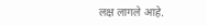लक्ष लागले आहे.